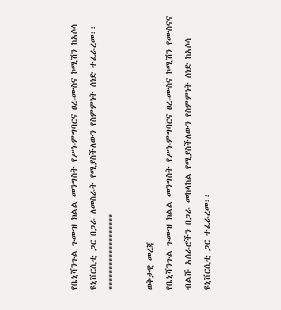የቤኒሻንጉል ጉሙዝ ክልል መንግስት የሥነ-ምግባርና ፀረ-ሙስና ኮሚሽን ከአሶሳ ዩኒቨርሲቲ ጋር በጋራ ለመስራት የሚያስችለውን የስምምነት ሰነድ ተፈራረመ፡፡ *******************

ወቅታዊ መረጃ
የቤኒሻንጉል ጉሙዝ ክልል መንግስት የሥነ-ምግባርና ፀረ-ሙስና ኮሚሽን የሙስናና ብልሹ አሰራሮችን በጋራ መከላከል የሚያስችለውን የስምምነት ሰነድ ከአሶሳ ዩኒቨርሲቲ ጋር ተፈራረመ፡፡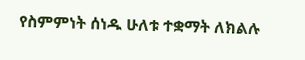የስምምነት ሰነዱ ሁለቱ ተቋማት ለክልሉ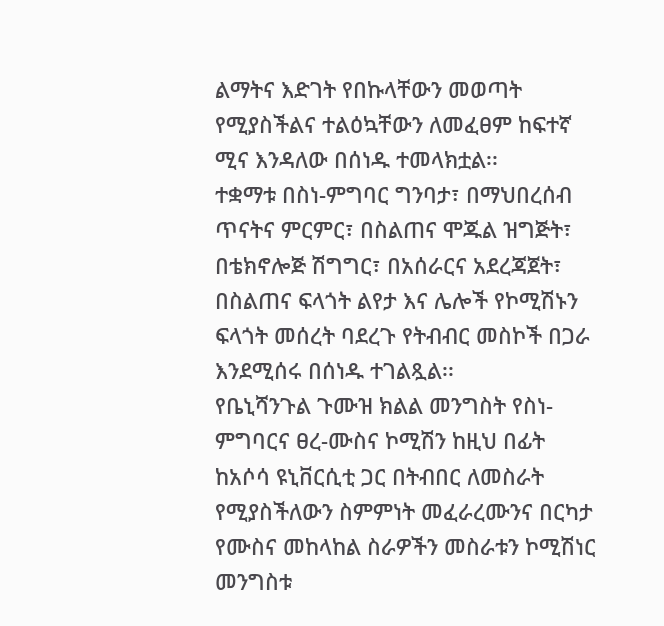ልማትና እድገት የበኩላቸውን መወጣት የሚያስችልና ተልዕኳቸውን ለመፈፀም ከፍተኛ ሚና እንዳለው በሰነዱ ተመላክቷል፡፡
ተቋማቱ በስነ-ምግባር ግንባታ፣ በማህበረሰብ ጥናትና ምርምር፣ በስልጠና ሞጁል ዝግጅት፣ በቴክኖሎጅ ሽግግር፣ በአሰራርና አደረጃጀት፣ በስልጠና ፍላጎት ልየታ እና ሌሎች የኮሚሽኑን ፍላጎት መሰረት ባደረጉ የትብብር መስኮች በጋራ እንደሚሰሩ በሰነዱ ተገልጿል፡፡
የቤኒሻንጉል ጉሙዝ ክልል መንግስት የስነ-ምግባርና ፀረ-ሙስና ኮሚሽን ከዚህ በፊት ከአሶሳ ዩኒቨርሲቲ ጋር በትብበር ለመስራት የሚያስችለውን ስምምነት መፈራረሙንና በርካታ የሙስና መከላከል ስራዎችን መስራቱን ኮሚሽነር መንግስቱ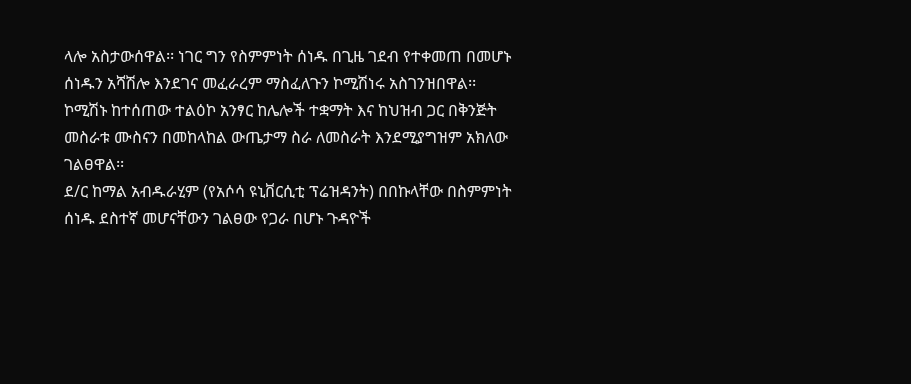ላሎ አስታውሰዋል፡፡ ነገር ግን የስምምነት ሰነዱ በጊዜ ገደብ የተቀመጠ በመሆኑ ሰነዱን አሻሽሎ እንደገና መፈራረም ማስፈለጉን ኮሚሽነሩ አስገንዝበዋል፡፡
ኮሚሽኑ ከተሰጠው ተልዕኮ አንፃር ከሌሎች ተቋማት እና ከህዝብ ጋር በቅንጅት መስራቱ ሙስናን በመከላከል ውጤታማ ስራ ለመስራት እንደሚያግዝም አክለው ገልፀዋል፡፡
ደ/ር ከማል አብዱራሂም (የአሶሳ ዩኒቨርሲቲ ፕሬዝዳንት) በበኩላቸው በስምምነት ሰነዱ ደስተኛ መሆናቸውን ገልፀው የጋራ በሆኑ ጉዳዮች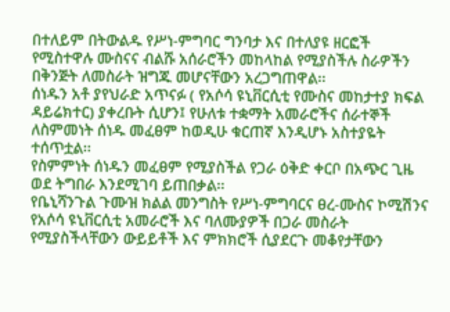በተለይም በትውልዱ የሥነ-ምግባር ግንባታ እና በተለያዩ ዘርፎች የሚስተዋሉ ሙስናና ብልሹ አሰራሮችን መከላከል የሚያስችሉ ስራዎችን በቅንጅት ለመስራት ዝግጁ መሆናቸውን አረጋግጠዋል፡፡
ሰነዱን አቶ ያየህራድ አጥናፉ ( የአሶሳ ዩኒቨርሲቲ የሙስና መከታተያ ክፍል ዳይሬክተር) ያቀረቡት ሲሆን፤ የሁለቱ ተቋማት አመራሮችና ሰራተኞች ለስምመነት ሰነዱ መፈፀም ከወዲሁ ቁርጠኛ እንዲሆኑ አስተያዬት ተሰጥቷል፡፡
የስምምነት ሰነዱን መፈፀም የሚያስችል የጋራ ዕቅድ ቀርቦ በአጭር ጊዜ ወደ ትግበራ እንደሚገባ ይጠበቃል፡፡
የቤኒሻንጉል ጉሙዝ ክልል መንግስት የሥነ-ምግባርና ፀረ-ሙስና ኮሚሽንና የአሶሳ ዩኒቨርሲቲ አመራሮች እና ባለሙያዎች በጋራ መስራት የሚያስችላቸውን ውይይቶች እና ምክክሮች ሲያደርጉ መቆየታቸውን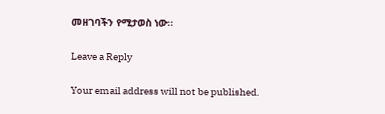መዘገባችን የሚታወስ ነው፡፡

Leave a Reply

Your email address will not be published.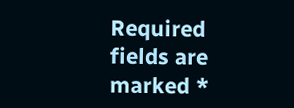Required fields are marked *